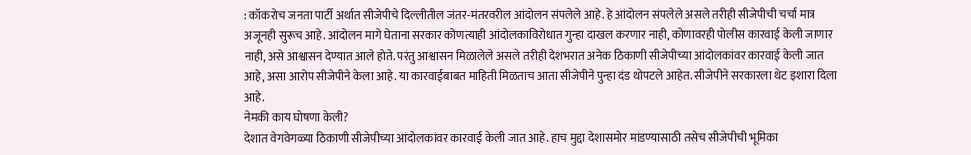: कॉकरोच जनता पार्टी अर्थात सीजेपीचे दिल्लीतील जंतर-मंतरवरील आंदोलन संपलेले आहे. हे आंदोलन संपलेले असले तरीही सीजेपीची चर्चा मात्र अजूनही सुरूच आहे. आंदोलन मागे घेताना सरकार कोणत्याही आंदोलकाविरोधात गुन्हा दाखल करणार नाही, कोणावरही पोलीस कारवाई केली जाणार नाही, असे आश्वासन देण्यात आले होते. परंतु आश्वासन मिळालेले असले तरीही देशभरात अनेक ठिकाणी सीजेपीच्या आंदोलकांवर कारवाई केली जात आहे, असा आरोप सीजेपीने केला आहे. या कारवाईबाबत माहिती मिळताच आता सीजेपीने पुन्हा दंड थोपटले आहेत. सीजेपीने सरकारला थेट इशारा दिला आहे.
नेमकी काय घोषणा केली?
देशात वेगवेगळ्या ठिकाणी सीजेपीच्या आंदोलकांवर कारवाई केली जात आहे. हाच मुद्दा देशासमोर मांडण्यासाठी तसेच सीजेपीची भूमिका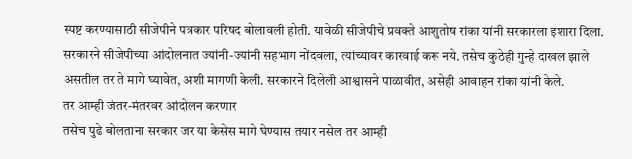स्पष्ट करण्यासाठी सीजेपीने पत्रकार परिषद बोलावली होती. यावेळी सीजेपीचे प्रवक्ते आशुतोष रांका यांनी सरकारला इशारा दिला. सरकारने सीजेपीच्या आंदोलनात ज्यांनी-ज्यांनी सहभाग नोंदवला, त्यांच्यावर कारवाई करू नये. तसेच कुठेही गुन्हे दाखल झाले असतील तर ते मागे घ्यावेत, अशी मागणी केली. सरकारने दिलेली आश्वासने पाळावीत, असेही आवाहन रांका यांनी केले.
तर आम्ही जंतर-मंतरवर आंदोलन करणार
तसेच पुढे बोलताना सरकार जर या केसेस मागे घेण्यास तयार नसेल तर आम्ही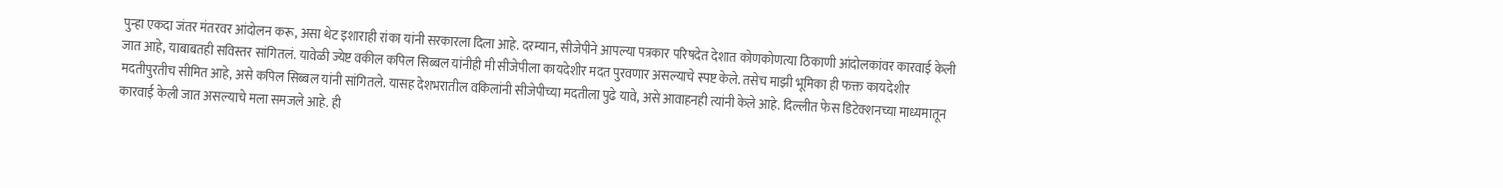पुन्हा एकदा जंतर मंतरवर आंदोलन करू, असा थेट इशाराही रांका यांनी सरकारला दिला आहे. दरम्यान, सीजेपीने आपल्या पत्रकार परिषदेत देशात कोणकोणत्या ठिकाणी आंदोलकांवर कारवाई केली जात आहे, याबाबतही सविस्तर सांगितलं. यावेळी ज्येष्ट वकील कपिल सिब्बल यांनीही मी सीजेपीला कायदेशीर मदत पुरवणार असल्याचे स्पष्ट केले. तसेच माझी भूमिका ही फक्त कायदेशीर मदतीपुरतीच सीमित आहे, असे कपिल सिब्बल यांनी सांगितले. यासह देशभरातील वकिलांनी सीजेपीच्या मदतीला पुढे यावे, असे आवाहनही त्यांनी केले आहे. दिल्लीत फेस डिटेक्शनच्या माध्यमातून कारवाई केली जात असल्याचे मला समजले आहे. ही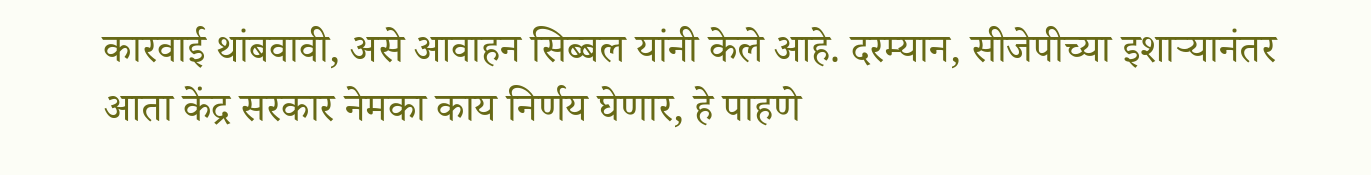कारवाई थांबवावी, असे आवाहन सिब्बल यांनी केले आहे. दरम्यान, सीजेपीच्या इशाऱ्यानंतर आता केंद्र सरकार नेमका काय निर्णय घेणार, हे पाहणे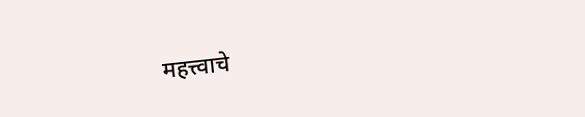महत्त्वाचे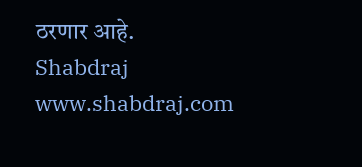ठरणार आहे.
Shabdraj www.shabdraj.com